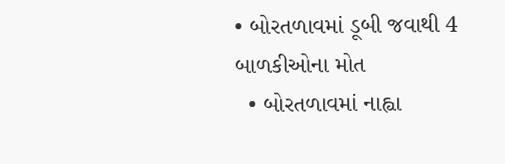• બોરતળાવમાં ડૂબી જવાથી 4 બાળકીઓના મોત
  • બોરતળાવમાં નાહ્વા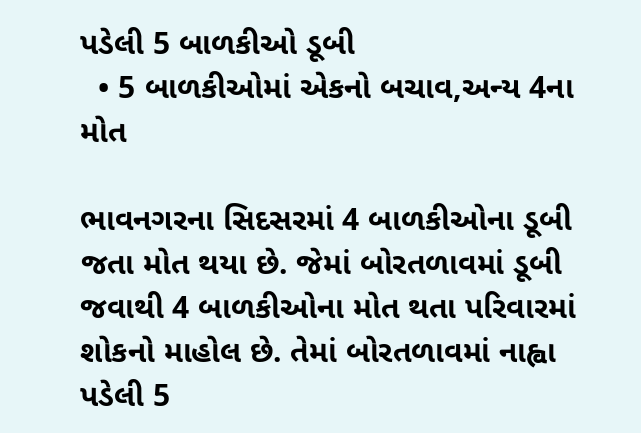પડેલી 5 બાળકીઓ ડૂબી
  • 5 બાળકીઓમાં એકનો બચાવ,અન્ય 4ના મોત

ભાવનગરના સિદસરમાં 4 બાળકીઓના ડૂબી જતા મોત થયા છે. જેમાં બોરતળાવમાં ડૂબી જવાથી 4 બાળકીઓના મોત થતા પરિવારમાં શોકનો માહોલ છે. તેમાં બોરતળાવમાં નાહ્વા પડેલી 5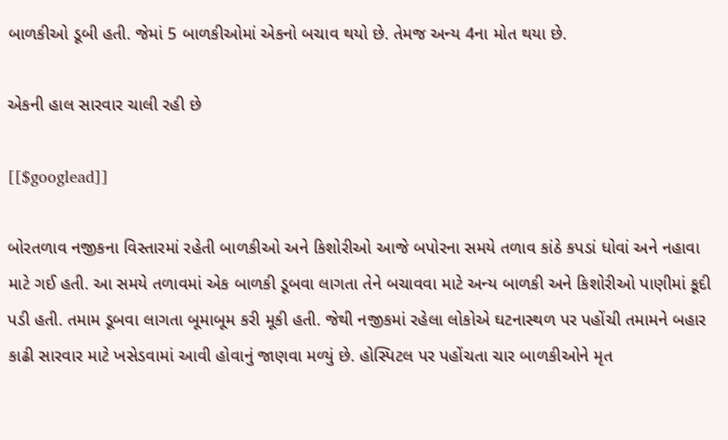બાળકીઓ ડૂબી હતી. જેમાં 5 બાળકીઓમાં એકનો બચાવ થયો છે. તેમજ અન્ય 4ના મોત થયા છે.

એકની હાલ સારવાર ચાલી રહી છે

[[$googlead]]

બોરતળાવ નજીકના વિસ્તારમાં રહેતી બાળકીઓ અને કિશોરીઓ આજે બપોરના સમયે તળાવ કાંઠે કપડાં ધોવાં અને નહાવા માટે ગઈ હતી. આ સમયે તળાવમાં એક બાળકી ડૂબવા લાગતા તેને બચાવવા માટે અન્ય બાળકી અને કિશોરીઓ પાણીમાં કૂદી પડી હતી. તમામ ડૂબવા લાગતા બૂમાબૂમ કરી મૂકી હતી. જેથી નજીકમાં રહેલા લોકોએ ઘટનાસ્થળ પર પહોંચી તમામને બહાર કાઢી સારવાર માટે ખસેડવામાં આવી હોવાનું જાણવા મળ્યું છે. હોસ્પિટલ પર પહોંચતા ચાર બાળકીઓને મૃત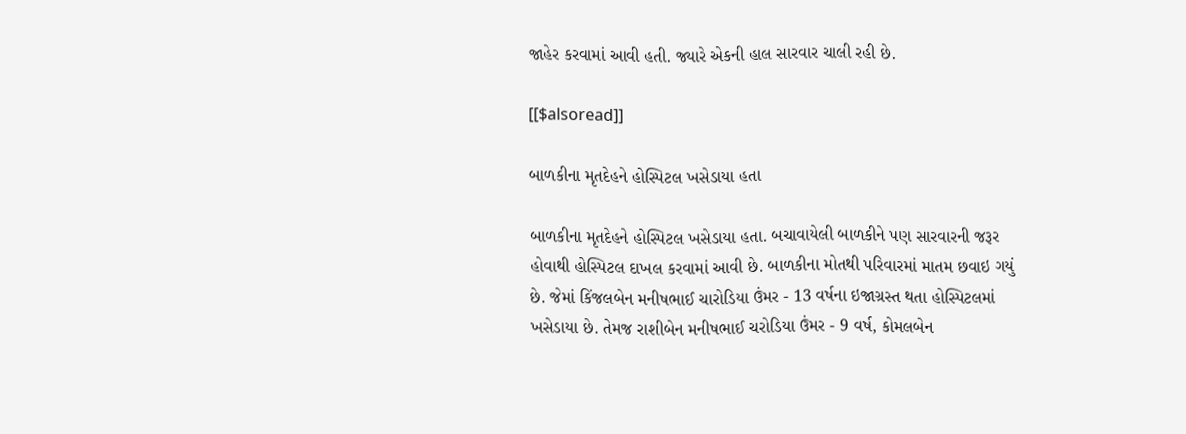જાહેર કરવામાં આવી હતી. જ્યારે એકની હાલ સારવાર ચાલી રહી છે.

[[$alsoread]]

બાળકીના મૃતદેહને હોસ્પિટલ ખસેડાયા હતા

બાળકીના મૃતદેહને હોસ્પિટલ ખસેડાયા હતા. બચાવાયેલી બાળકીને પણ સારવારની જરૂર હોવાથી હોસ્પિટલ દાખલ કરવામાં આવી છે. બાળકીના મોતથી પરિવારમાં માતમ છવાઇ ગયું છે. જેમાં કિંજલબેન મનીષભાઈ ચારોડિયા ઉંમર - 13 વર્ષના ઇજાગ્રસ્ત થતા હોસ્પિટલમાં ખસેડાયા છે. તેમજ રાશીબેન મનીષભાઈ ચરોડિયા ઉંમર - 9 વર્ષ, કોમલબેન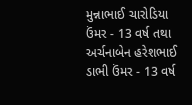મુન્નાભાઈ ચારોડિયા ઉંમર - 13 વર્ષ તથા અર્ચનાબેન હરેશભાઈ ડાભી ઉંમર - 13 વર્ષ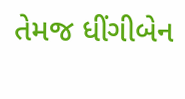તેમજ ધીંગીબેન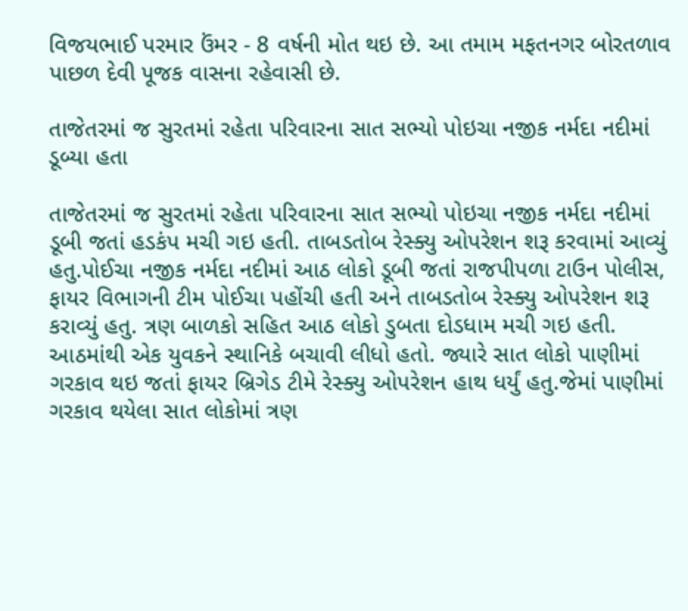વિજયભાઈ પરમાર ઉંમર - 8 વર્ષની મોત થઇ છે. આ તમામ મફતનગર બોરતળાવ પાછળ દેવી પૂજક વાસના રહેવાસી છે.

તાજેતરમાં જ સુરતમાં રહેતા પરિવારના સાત સભ્યો પોઇચા નજીક નર્મદા નદીમાં ડૂબ્યા હતા

તાજેતરમાં જ સુરતમાં રહેતા પરિવારના સાત સભ્યો પોઇચા નજીક નર્મદા નદીમાં ડૂબી જતાં હડકંપ મચી ગઇ હતી. તાબડતોબ રેસ્ક્યુ ઓપરેશન શરૂ કરવામાં આવ્યું હતુ.પોઈચા નજીક નર્મદા નદીમાં આઠ લોકો ડૂબી જતાં રાજપીપળા ટાઉન પોલીસ, ફાયર વિભાગની ટીમ પોઈચા પહોંચી હતી અને તાબડતોબ રેસ્ક્યુ ઓપરેશન શરૂ કરાવ્યું હતુ. ત્રણ બાળકો સહિત આઠ લોકો ડુબતા દોડધામ મચી ગઇ હતી. આઠમાંથી એક યુવકને સ્થાનિકે બચાવી લીધો હતો. જ્યારે સાત લોકો પાણીમાં ગરકાવ થઇ જતાં ફાયર બ્રિગેડ ટીમે રેસ્ક્યુ ઓપરેશન હાથ ધર્યું હતુ.જેમાં પાણીમાં ગરકાવ થયેલા સાત લોકોમાં ત્રણ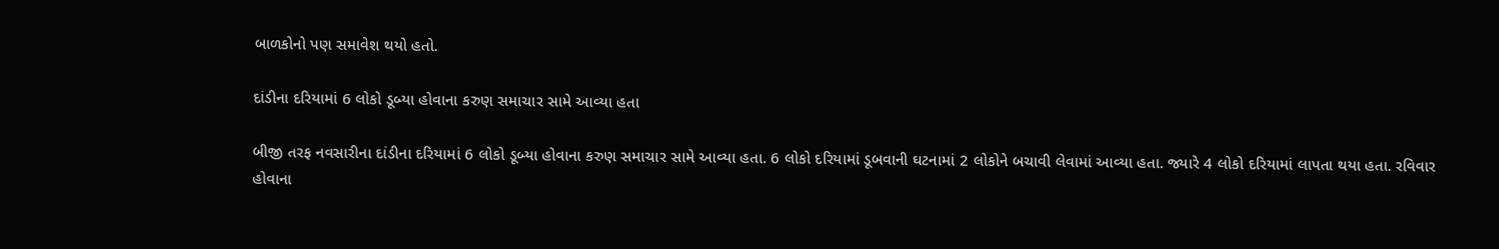બાળકોનો પણ સમાવેશ થયો હતો.

દાંડીના દરિયામાં 6 લોકો ડૂબ્યા હોવાના કરુણ સમાચાર સામે આવ્યા હતા

બીજી તરફ નવસારીના દાંડીના દરિયામાં 6 લોકો ડૂબ્યા હોવાના કરુણ સમાચાર સામે આવ્યા હતા. 6 લોકો દરિયામાં ડૂબવાની ઘટનામાં 2 લોકોને બચાવી લેવામાં આવ્યા હતા. જ્યારે 4 લોકો દરિયામાં લાપતા થયા હતા. રવિવાર હોવાના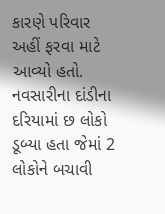કારણે પરિવાર અહીં ફરવા માટે આવ્યો હતો. નવસારીના દાંડીના દરિયામાં છ લોકો ડૂબ્યા હતા જેમાં 2 લોકોને બચાવી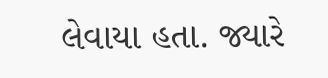લેવાયા હતા. જ્યારે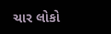ચાર લોકો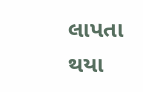લાપતા થયા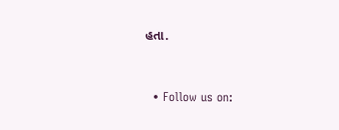હતા.


  • Follow us on: